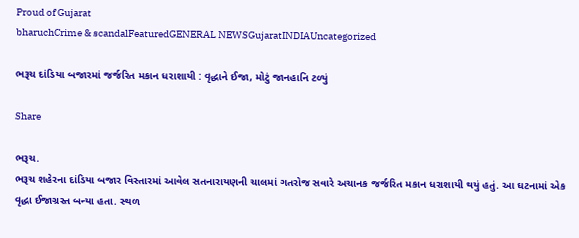Proud of Gujarat
bharuchCrime & scandalFeaturedGENERAL NEWSGujaratINDIAUncategorized

ભરૂચ દાંડિયા બજારમાં જર્જરિત મકાન ધરાશાયી : વૃદ્ધાને ઈજા, મોટું જાનહાનિ ટળ્યું

Share

ભરૂચ.
ભરૂચ શહેરના દાંડિયા બજાર વિસ્તારમાં આવેલ સતનારાયણની ચાલમાં ગતરોજ સવારે અચાનક જર્જરિત મકાન ધરાશાયી થયું હતું. આ ઘટનામાં એક વૃદ્ધા ઈજાગ્રસ્ત બન્યા હતા. સ્થળ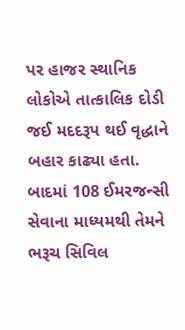પર હાજર સ્થાનિક લોકોએ તાત્કાલિક દોડી જઈ મદદરૂપ થઈ વૃદ્ધાને બહાર કાઢ્યા હતા. બાદમાં 108 ઈમરજન્સી સેવાના માધ્યમથી તેમને ભરૂચ સિવિલ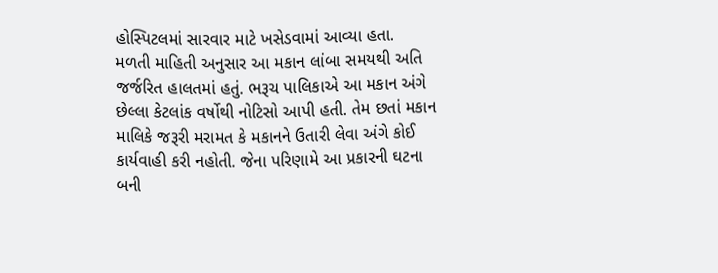હોસ્પિટલમાં સારવાર માટે ખસેડવામાં આવ્યા હતા.
મળતી માહિતી અનુસાર આ મકાન લાંબા સમયથી અતિ જર્જરિત હાલતમાં હતું. ભરૂચ પાલિકાએ આ મકાન અંગે છેલ્લા કેટલાંક વર્ષોથી નોટિસો આપી હતી. તેમ છતાં મકાન માલિકે જરૂરી મરામત કે મકાનને ઉતારી લેવા અંગે કોઈ કાર્યવાહી કરી નહોતી. જેના પરિણામે આ પ્રકારની ઘટના બની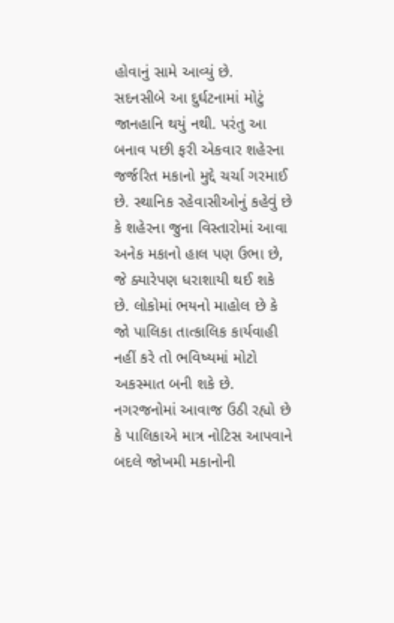હોવાનું સામે આવ્યું છે.
સદનસીબે આ દુર્ઘટનામાં મોટું જાનહાનિ થયું નથી. પરંતુ આ બનાવ પછી ફરી એકવાર શહેરના જર્જરિત મકાનો મુદ્દે ચર્ચા ગરમાઈ છે. સ્થાનિક રહેવાસીઓનું કહેવું છે કે શહેરના જુના વિસ્તારોમાં આવા અનેક મકાનો હાલ પણ ઉભા છે, જે ક્યારેપણ ધરાશાયી થઈ શકે છે. લોકોમાં ભયનો માહોલ છે કે જો પાલિકા તાત્કાલિક કાર્યવાહી નહીં કરે તો ભવિષ્યમાં મોટો અકસ્માત બની શકે છે.
નગરજનોમાં આવાજ ઉઠી રહ્યો છે કે પાલિકાએ માત્ર નોટિસ આપવાને બદલે જોખમી મકાનોની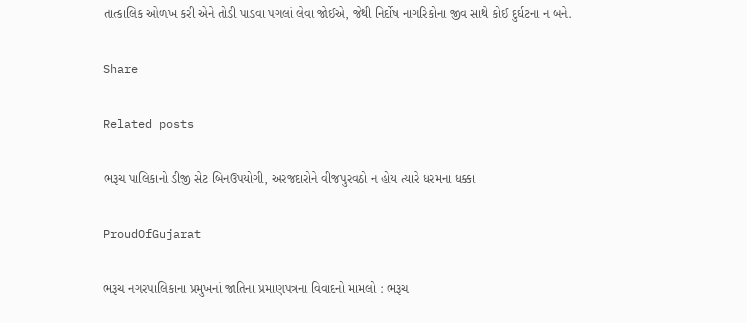તાત્કાલિક ઓળખ કરી એને તોડી પાડવા પગલાં લેવા જોઈએ, જેથી નિર્દોષ નાગરિકોના જીવ સાથે કોઈ દુર્ઘટના ન બને.

Share

Related posts

ભરૂચ પાલિકાનો ડીજી સેટ બિનઉપયોગી, અરજદારોને વીજપુરવઠો ન હોય ત્યારે ધરમના ધક્કા

ProudOfGujarat

ભરૂચ નગરપાલિકાના પ્રમુખનાં જાતિના પ્રમાણપત્રના વિવાદનો મામલો : ભરૂચ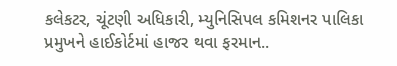કલેકટર, ચૂંટણી અધિકારી, મ્યુનિસિપલ કમિશનર પાલિકા પ્રમુખને હાઈકોર્ટમાં હાજર થવા ફરમાન..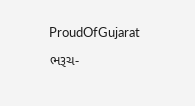ProudOfGujarat

ભરૂચ-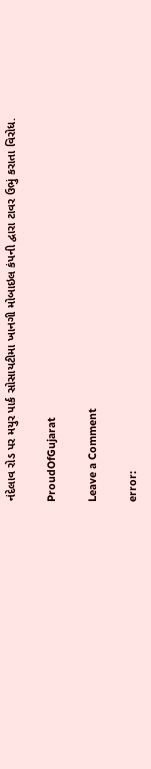નંદેલાવ રોડ પર મયુર પાર્ક સોસાયટીમા ખાનગી મોબાઇલ કંપની દ્વારા ટાવર ઉભું કરાતા વિરોધ.

ProudOfGujarat

Leave a Comment

error: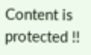Content is protected !!